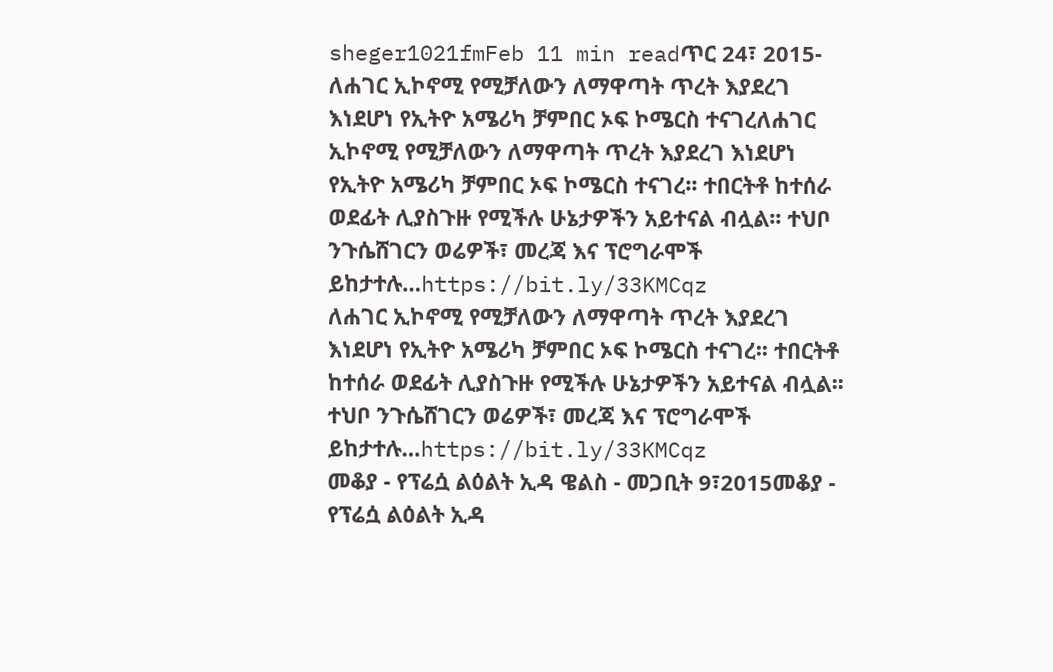sheger1021fmFeb 11 min readጥር 24፣ 2015- ለሐገር ኢኮኖሚ የሚቻለውን ለማዋጣት ጥረት እያደረገ እነደሆነ የኢትዮ አሜሪካ ቻምበር ኦፍ ኮሜርስ ተናገረለሐገር ኢኮኖሚ የሚቻለውን ለማዋጣት ጥረት እያደረገ እነደሆነ የኢትዮ አሜሪካ ቻምበር ኦፍ ኮሜርስ ተናገረ፡፡ ተበርትቶ ከተሰራ ወደፊት ሊያስጉዙ የሚችሉ ሁኔታዎችን አይተናል ብሏል፡፡ ተህቦ ንጉሴሸገርን ወሬዎች፣ መረጃ እና ፕሮግራሞች ይከታተሉ…https://bit.ly/33KMCqz
ለሐገር ኢኮኖሚ የሚቻለውን ለማዋጣት ጥረት እያደረገ እነደሆነ የኢትዮ አሜሪካ ቻምበር ኦፍ ኮሜርስ ተናገረ፡፡ ተበርትቶ ከተሰራ ወደፊት ሊያስጉዙ የሚችሉ ሁኔታዎችን አይተናል ብሏል፡፡ ተህቦ ንጉሴሸገርን ወሬዎች፣ መረጃ እና ፕሮግራሞች ይከታተሉ…https://bit.ly/33KMCqz
መቆያ - የፕሬሷ ልዕልት ኢዳ ዌልስ - መጋቢት 9፣2015መቆያ - የፕሬሷ ልዕልት ኢዳ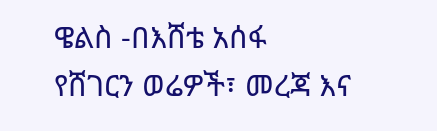ዌልስ -በእሸቴ አሰፋ የሸገርን ወሬዎች፣ መረጃ እና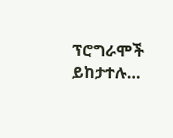ፕሮግራሞች ይከታተሉ…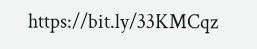https://bit.ly/33KMCqz